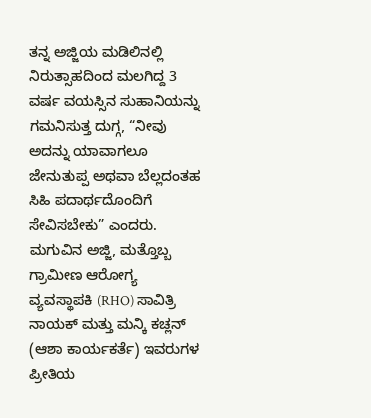ತನ್ನ ಅಜ್ಜಿಯ ಮಡಿಲಿನಲ್ಲಿ ನಿರುತ್ಸಾಹದಿಂದ ಮಲಗಿದ್ದ 3 ವರ್ಷ ವಯಸ್ಸಿನ ಸುಹಾನಿಯನ್ನು ಗಮನಿಸುತ್ತ ದುಗ್ಗ, “ನೀವು ಅದನ್ನು ಯಾವಾಗಲೂ ಜೇನುತುಪ್ಪ ಅಥವಾ ಬೆಲ್ಲದಂತಹ ಸಿಹಿ ಪದಾರ್ಥದೊಂದಿಗೆ ಸೇವಿಸಬೇಕು” ಎಂದರು.
ಮಗುವಿನ ಅಜ್ಜಿ, ಮತ್ತೊಬ್ಬ ಗ್ರಾಮೀಣ ಆರೋಗ್ಯ ವ್ಯವಸ್ಥಾಪಕಿ (RHO) ಸಾವಿತ್ರಿ ನಾಯಕ್ ಮತ್ತು ಮನ್ಕಿ ಕಚ್ಲನ್ (ಆಶಾ ಕಾರ್ಯಕರ್ತೆ) ಇವರುಗಳ ಪ್ರೀತಿಯ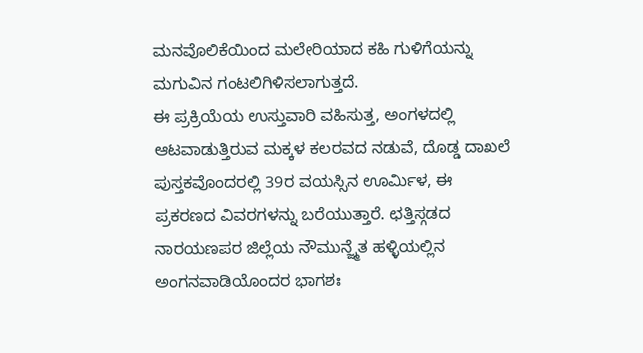ಮನವೊಲಿಕೆಯಿಂದ ಮಲೇರಿಯಾದ ಕಹಿ ಗುಳಿಗೆಯನ್ನು ಮಗುವಿನ ಗಂಟಲಿಗಿಳಿಸಲಾಗುತ್ತದೆ.
ಈ ಪ್ರಕ್ರಿಯೆಯ ಉಸ್ತುವಾರಿ ವಹಿಸುತ್ತ, ಅಂಗಳದಲ್ಲಿ ಆಟವಾಡುತ್ತಿರುವ ಮಕ್ಕಳ ಕಲರವದ ನಡುವೆ, ದೊಡ್ಡ ದಾಖಲೆ ಪುಸ್ತಕವೊಂದರಲ್ಲಿ 39ರ ವಯಸ್ಸಿನ ಊರ್ಮಿಳ, ಈ ಪ್ರಕರಣದ ವಿವರಗಳನ್ನು ಬರೆಯುತ್ತಾರೆ. ಛತ್ತಿಸ್ಗಡದ ನಾರಯಣಪರ ಜಿಲ್ಲೆಯ ನೌಮುನ್ಜ್ಮೆತ ಹಳ್ಳಿಯಲ್ಲಿನ ಅಂಗನವಾಡಿಯೊಂದರ ಭಾಗಶಃ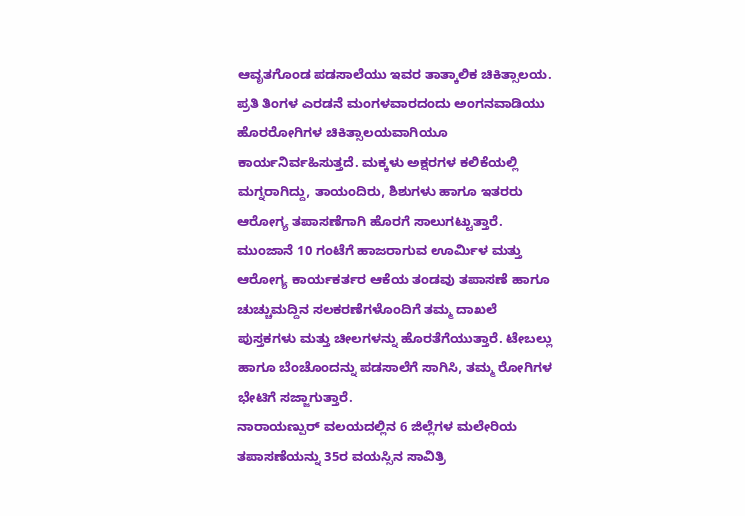ಆವೃತಗೊಂಡ ಪಡಸಾಲೆಯು ಇವರ ತಾತ್ಕಾಲಿಕ ಚಿಕಿತ್ಸಾಲಯ.
ಪ್ರತಿ ತಿಂಗಳ ಎರಡನೆ ಮಂಗಳವಾರದಂದು ಅಂಗನವಾಡಿಯು ಹೊರರೋಗಿಗಳ ಚಿಕಿತ್ಸಾಲಯವಾಗಿಯೂ ಕಾರ್ಯನಿರ್ವಹಿಸುತ್ತದೆ. ಮಕ್ಕಳು ಅಕ್ಷರಗಳ ಕಲಿಕೆಯಲ್ಲಿ ಮಗ್ನರಾಗಿದ್ದು, ತಾಯಂದಿರು, ಶಿಶುಗಳು ಹಾಗೂ ಇತರರು ಆರೋಗ್ಯ ತಪಾಸಣೆಗಾಗಿ ಹೊರಗೆ ಸಾಲುಗಟ್ಟುತ್ತಾರೆ. ಮುಂಜಾನೆ 10 ಗಂಟೆಗೆ ಹಾಜರಾಗುವ ಊರ್ಮಿಳ ಮತ್ತು ಆರೋಗ್ಯ ಕಾರ್ಯಕರ್ತರ ಆಕೆಯ ತಂಡವು ತಪಾಸಣೆ ಹಾಗೂ ಚುಚ್ಚುಮದ್ದಿನ ಸಲಕರಣೆಗಳೊಂದಿಗೆ ತಮ್ಮ ದಾಖಲೆ ಪುಸ್ತಕಗಳು ಮತ್ತು ಚೀಲಗಳನ್ನು ಹೊರತೆಗೆಯುತ್ತಾರೆ. ಟೇಬಲ್ಲು ಹಾಗೂ ಬೆಂಚೊಂದನ್ನು ಪಡಸಾಲೆಗೆ ಸಾಗಿಸಿ, ತಮ್ಮ ರೋಗಿಗಳ ಭೇಟಿಗೆ ಸಜ್ಜಾಗುತ್ತಾರೆ.
ನಾರಾಯಣ್ಪುರ್ ವಲಯದಲ್ಲಿನ 6 ಜಿಲ್ಲೆಗಳ ಮಲೇರಿಯ ತಪಾಸಣೆಯನ್ನು 35ರ ವಯಸ್ಸಿನ ಸಾವಿತ್ರಿ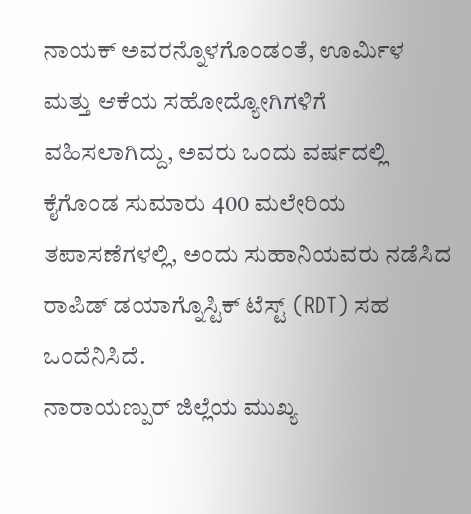ನಾಯಕ್ ಅವರನ್ನೊಳಗೊಂಡಂತೆ, ಊರ್ಮಿಳ ಮತ್ತು ಆಕೆಯ ಸಹೋದ್ಯೋಗಿಗಳಿಗೆ ವಹಿಸಲಾಗಿದ್ದು, ಅವರು ಒಂದು ವರ್ಷದಲ್ಲಿ ಕೈಗೊಂಡ ಸುಮಾರು 400 ಮಲೇರಿಯ ತಪಾಸಣೆಗಳಲ್ಲಿ, ಅಂದು ಸುಹಾನಿಯವರು ನಡೆಸಿದ ರಾಪಿಡ್ ಡಯಾಗ್ನೊಸ್ಟಿಕ್ ಟೆಸ್ಟ್ (RDT) ಸಹ ಒಂದೆನಿಸಿದೆ.
ನಾರಾಯಣ್ಪುರ್ ಜಿಲ್ಲೆಯ ಮುಖ್ಯ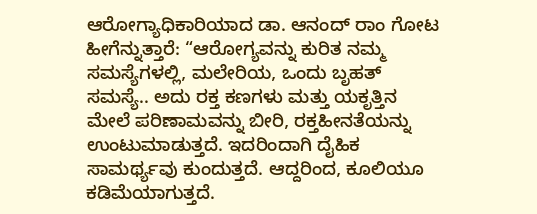ಆರೋಗ್ಯಾಧಿಕಾರಿಯಾದ ಡಾ. ಆನಂದ್ ರಾಂ ಗೋಟ ಹೀಗೆನ್ನುತ್ತಾರೆ: “ಆರೋಗ್ಯವನ್ನು ಕುರಿತ ನಮ್ಮ ಸಮಸ್ಯೆಗಳಲ್ಲಿ, ಮಲೇರಿಯ, ಒಂದು ಬೃಹತ್ ಸಮಸ್ಯೆ.. ಅದು ರಕ್ತ ಕಣಗಳು ಮತ್ತು ಯಕೃತ್ತಿನ ಮೇಲೆ ಪರಿಣಾಮವನ್ನು ಬೀರಿ, ರಕ್ತಹೀನತೆಯನ್ನು ಉಂಟುಮಾಡುತ್ತದೆ. ಇದರಿಂದಾಗಿ ದೈಹಿಕ ಸಾಮರ್ಥ್ಯವು ಕುಂದುತ್ತದೆ. ಆದ್ದರಿಂದ, ಕೂಲಿಯೂ ಕಡಿಮೆಯಾಗುತ್ತದೆ.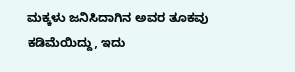ಮಕ್ಕಳು ಜನಿಸಿದಾಗಿನ ಅವರ ತೂಕವು ಕಡಿಮೆಯಿದ್ದು, ಇದು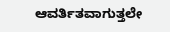ಆವರ್ತಿತವಾಗುತ್ತಲೇ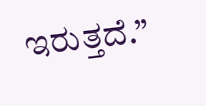ಇರುತ್ತದೆ.”